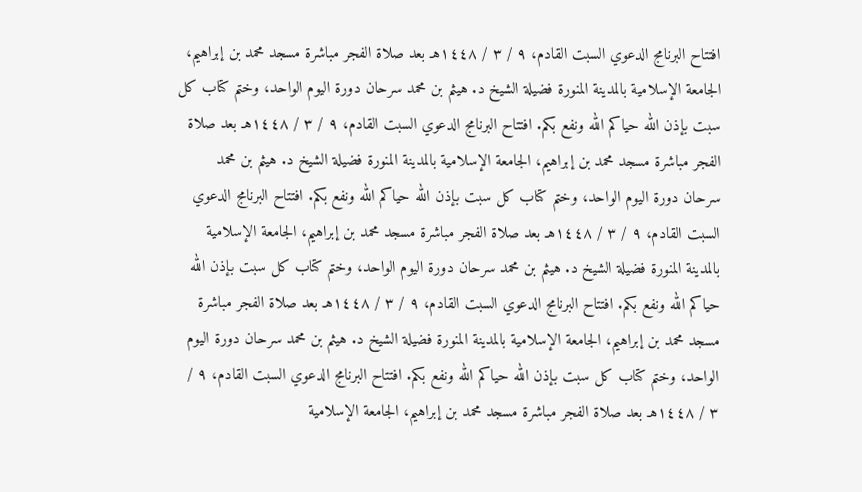افتتاح البرنامج الدعوي السبت القادم، ٩ / ٣ / ١٤٤٨هـ بعد صلاة الفجر مباشرة مسجد محمد بن إبراهيم، الجامعة الإسلامية بالمدينة المنورة فضيلة الشيخ د. هيثم بن محمد سرحان دورة اليوم الواحد، وختم كتاب كل سبت بإذن الله حياكم الله ونفع بكم. افتتاح البرنامج الدعوي السبت القادم، ٩ / ٣ / ١٤٤٨هـ بعد صلاة الفجر مباشرة مسجد محمد بن إبراهيم، الجامعة الإسلامية بالمدينة المنورة فضيلة الشيخ د. هيثم بن محمد سرحان دورة اليوم الواحد، وختم كتاب كل سبت بإذن الله حياكم الله ونفع بكم. افتتاح البرنامج الدعوي السبت القادم، ٩ / ٣ / ١٤٤٨هـ بعد صلاة الفجر مباشرة مسجد محمد بن إبراهيم، الجامعة الإسلامية بالمدينة المنورة فضيلة الشيخ د. هيثم بن محمد سرحان دورة اليوم الواحد، وختم كتاب كل سبت بإذن الله حياكم الله ونفع بكم. افتتاح البرنامج الدعوي السبت القادم، ٩ / ٣ / ١٤٤٨هـ بعد صلاة الفجر مباشرة مسجد محمد بن إبراهيم، الجامعة الإسلامية بالمدينة المنورة فضيلة الشيخ د. هيثم بن محمد سرحان دورة اليوم الواحد، وختم كتاب كل سبت بإذن الله حياكم الله ونفع بكم. افتتاح البرنامج الدعوي السبت القادم، ٩ / ٣ / ١٤٤٨هـ بعد صلاة الفجر مباشرة مسجد محمد بن إبراهيم، الجامعة الإسلامية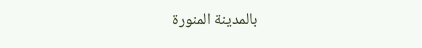بالمدينة المنورة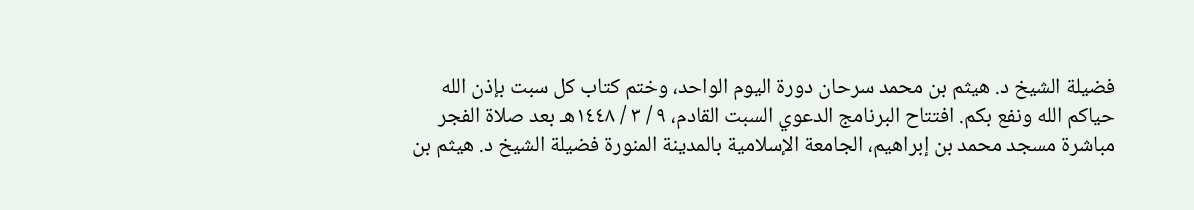فضيلة الشيخ د. هيثم بن محمد سرحان دورة اليوم الواحد، وختم كتاب كل سبت بإذن الله حياكم الله ونفع بكم. افتتاح البرنامج الدعوي السبت القادم، ٩ / ٣ / ١٤٤٨هـ بعد صلاة الفجر مباشرة مسجد محمد بن إبراهيم، الجامعة الإسلامية بالمدينة المنورة فضيلة الشيخ د. هيثم بن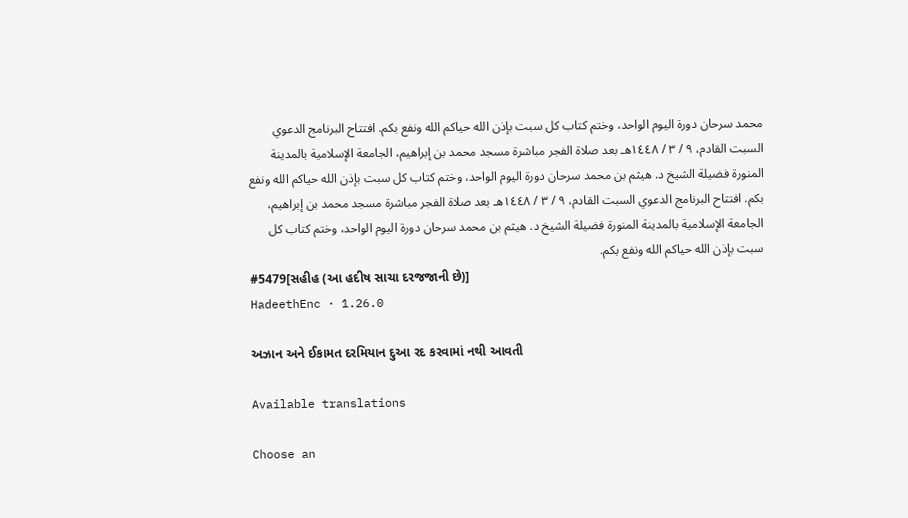محمد سرحان دورة اليوم الواحد، وختم كتاب كل سبت بإذن الله حياكم الله ونفع بكم. افتتاح البرنامج الدعوي السبت القادم، ٩ / ٣ / ١٤٤٨هـ بعد صلاة الفجر مباشرة مسجد محمد بن إبراهيم، الجامعة الإسلامية بالمدينة المنورة فضيلة الشيخ د. هيثم بن محمد سرحان دورة اليوم الواحد، وختم كتاب كل سبت بإذن الله حياكم الله ونفع بكم. افتتاح البرنامج الدعوي السبت القادم، ٩ / ٣ / ١٤٤٨هـ بعد صلاة الفجر مباشرة مسجد محمد بن إبراهيم، الجامعة الإسلامية بالمدينة المنورة فضيلة الشيخ د. هيثم بن محمد سرحان دورة اليوم الواحد، وختم كتاب كل سبت بإذن الله حياكم الله ونفع بكم.
#5479[સહીહ (આ હદીષ સાચા દરજજાની છે)]
HadeethEnc · 1.26.0

અઝાન અને ઈકામત દરમિયાન દુઆ રદ કરવામાં નથી આવતી

Available translations

Choose an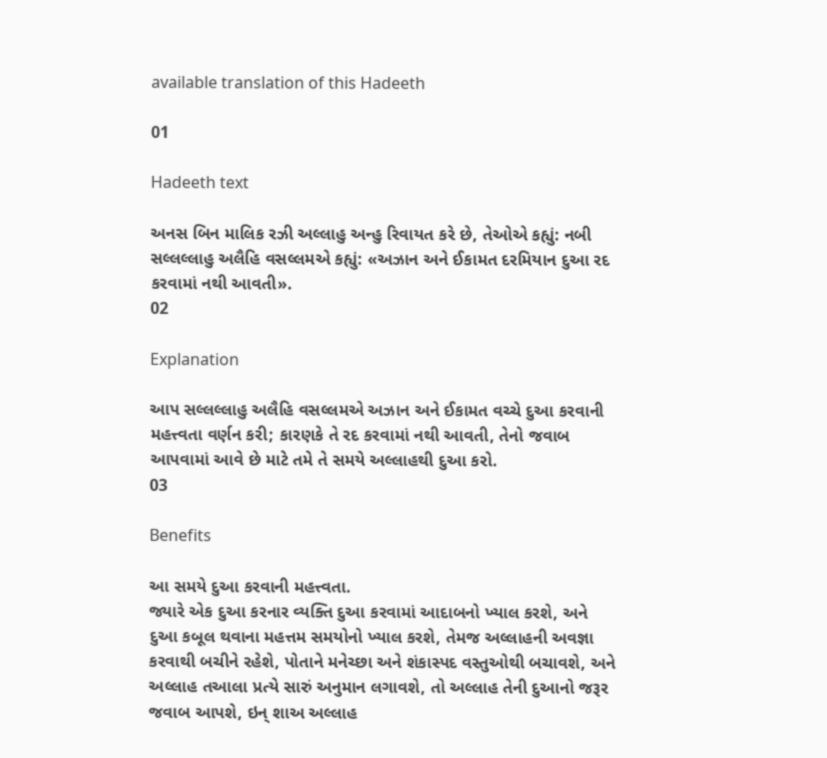available translation of this Hadeeth

01

Hadeeth text

અનસ બિન માલિક રઝી અલ્લાહુ અન્હુ રિવાયત કરે છે, તેઓએ કહ્યું: નબી સલ્લલ્લાહુ અલૈહિ વસલ્લમએ કહ્યું: «અઝાન અને ઈકામત દરમિયાન દુઆ રદ કરવામાં નથી આવતી».
02

Explanation

આપ સલ્લલ્લાહુ અલૈહિ વસલ્લમએ અઝાન અને ઈકામત વચ્ચે દુઆ કરવાની મહત્ત્વતા વર્ણન કરી; કારણકે તે રદ કરવામાં નથી આવતી, તેનો જવાબ આપવામાં આવે છે માટે તમે તે સમયે અલ્લાહથી દુઆ કરો.
03

Benefits

આ સમયે દુઆ કરવાની મહત્ત્વતા.
જ્યારે એક દુઆ કરનાર વ્યક્તિ દુઆ કરવામાં આદાબનો ખ્યાલ કરશે, અને દુઆ કબૂલ થવાના મહત્તમ સમયોનો ખ્યાલ કરશે, તેમજ અલ્લાહની અવજ્ઞા કરવાથી બચીને રહેશે, પોતાને મનેચ્છા અને શંકાસ્પદ વસ્તુઓથી બચાવશે, અને અલ્લાહ તઆલા પ્રત્યે સારું અનુમાન લગાવશે, તો અલ્લાહ તેની દુઆનો જરૂર જવાબ આપશે, ઇન્ શાઅ અલ્લાહ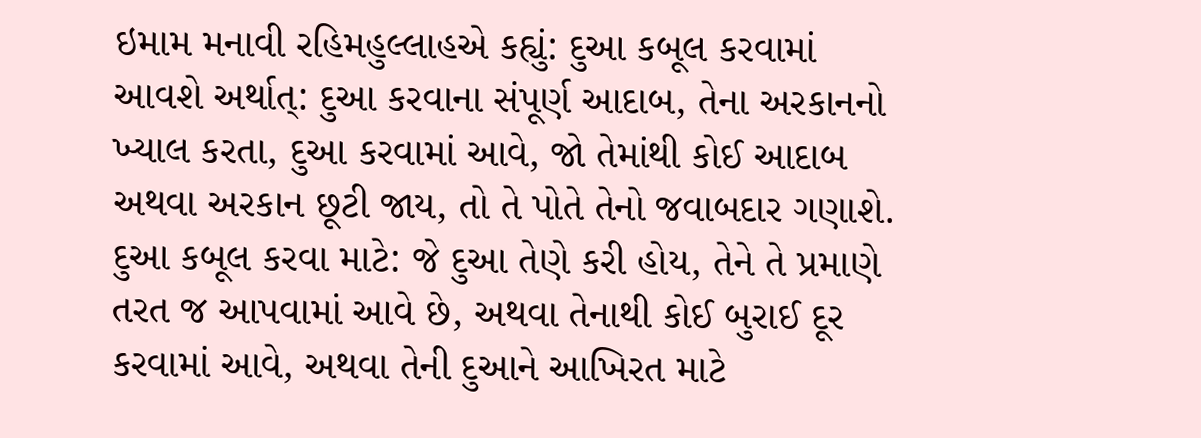ઇમામ મનાવી રહિમહુલ્લાહએ કહ્યું: દુઆ કબૂલ કરવામાં આવશે અર્થાત્: દુઆ કરવાના સંપૂર્ણ આદાબ, તેના અરકાનનો ખ્યાલ કરતા, દુઆ કરવામાં આવે, જો તેમાંથી કોઈ આદાબ અથવા અરકાન છૂટી જાય, તો તે પોતે તેનો જવાબદાર ગણાશે.
દુઆ કબૂલ કરવા માટે: જે દુઆ તેણે કરી હોય, તેને તે પ્રમાણે તરત જ આપવામાં આવે છે, અથવા તેનાથી કોઈ બુરાઈ દૂર કરવામાં આવે, અથવા તેની દુઆને આખિરત માટે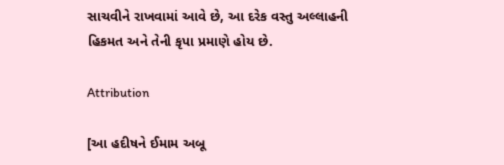સાચવીને રાખવામાં આવે છે, આ દરેક વસ્તુ અલ્લાહની હિકમત અને તેની કૃપા પ્રમાણે હોય છે.

Attribution

[આ હદીષને ઈમામ અબૂ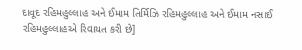દાવૂદ રહિમહુલ્લાહ અને ઈમામ તિર્મિઝિ રહિમહુલ્લાહ અને ઈમામ નસાઈ રહિમહુલ્લાહએ રિવાયત કરી છે]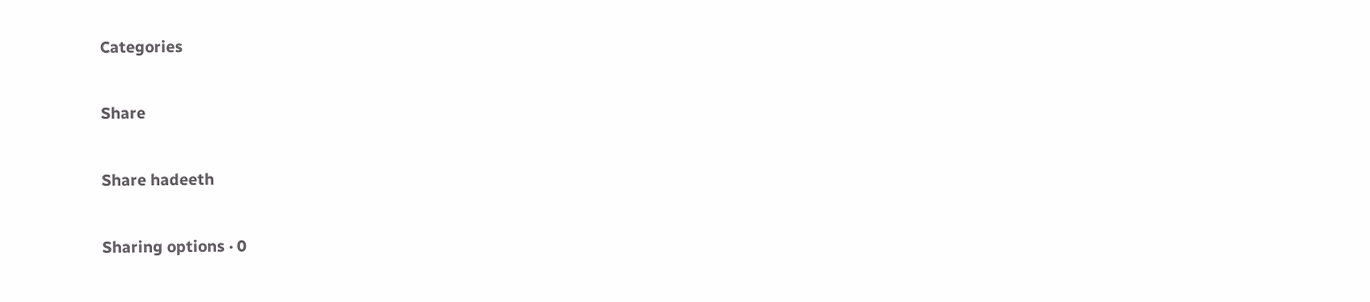Categories

Share

Share hadeeth

Sharing options · 0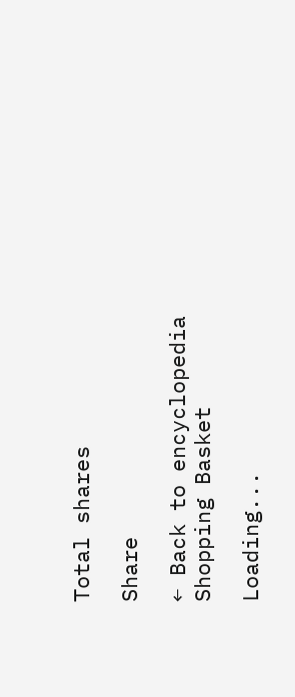Total shares

Share

← Back to encyclopedia
Shopping Basket

Loading...